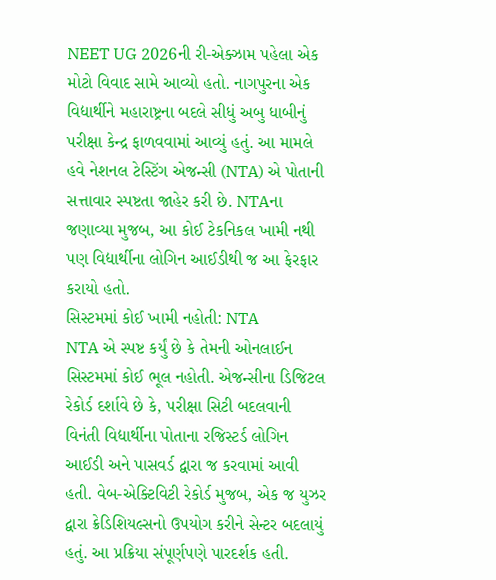NEET UG 2026ની રી-એક્ઝામ પહેલા એક મોટો વિવાદ સામે આવ્યો હતો. નાગપુરના એક વિદ્યાર્થીને મહારાષ્ટ્રના બદલે સીધું અબુ ધાબીનું પરીક્ષા કેન્દ્ર ફાળવવામાં આવ્યું હતું. આ મામલે હવે નેશનલ ટેસ્ટિંગ એજન્સી (NTA) એ પોતાની સત્તાવાર સ્પષ્ટતા જાહેર કરી છે. NTAના જણાવ્યા મુજબ, આ કોઈ ટેકનિકલ ખામી નથી પણ વિદ્યાર્થીના લોગિન આઈડીથી જ આ ફેરફાર કરાયો હતો.
સિસ્ટમમાં કોઈ ખામી નહોતી: NTA
NTA એ સ્પષ્ટ કર્યું છે કે તેમની ઓનલાઈન સિસ્ટમમાં કોઈ ભૂલ નહોતી. એજન્સીના ડિજિટલ રેકોર્ડ દર્શાવે છે કે, પરીક્ષા સિટી બદલવાની વિનંતી વિદ્યાર્થીના પોતાના રજિસ્ટર્ડ લોગિન આઈડી અને પાસવર્ડ દ્વારા જ કરવામાં આવી હતી. વેબ-એક્ટિવિટી રેકોર્ડ મુજબ, એક જ યુઝર દ્વારા ક્રેડિશિયલ્સનો ઉપયોગ કરીને સેન્ટર બદલાયું હતું. આ પ્રક્રિયા સંપૂર્ણપણે પારદર્શક હતી.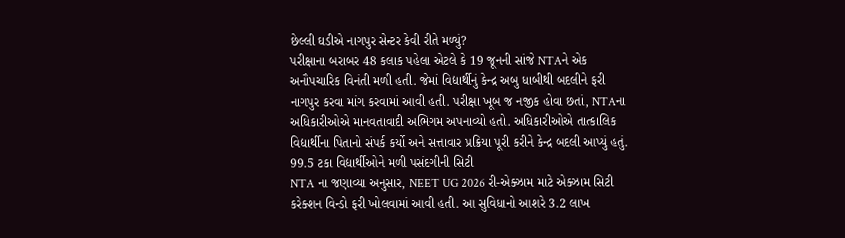છેલ્લી ઘડીએ નાગપુર સેન્ટર કેવી રીતે મળ્યું?
પરીક્ષાના બરાબર 48 કલાક પહેલા એટલે કે 19 જૂનની સાંજે NTAને એક અનૌપચારિક વિનંતી મળી હતી. જેમાં વિદ્યાર્થીનું કેન્દ્ર અબુ ધાબીથી બદલીને ફરી નાગપુર કરવા માંગ કરવામાં આવી હતી. પરીક્ષા ખૂબ જ નજીક હોવા છતાં, NTAના અધિકારીઓએ માનવતાવાદી અભિગમ અપનાવ્યો હતો. અધિકારીઓએ તાત્કાલિક વિદ્યાર્થીના પિતાનો સંપર્ક કર્યો અને સત્તાવાર પ્રક્રિયા પૂરી કરીને કેન્દ્ર બદલી આપ્યું હતું.
99.5 ટકા વિદ્યાર્થીઓને મળી પસંદગીની સિટી
NTA ના જણાવ્યા અનુસાર, NEET UG 2026 રી-એક્ઝામ માટે એક્ઝામ સિટી કરેક્શન વિન્ડો ફરી ખોલવામાં આવી હતી. આ સુવિધાનો આશરે 3.2 લાખ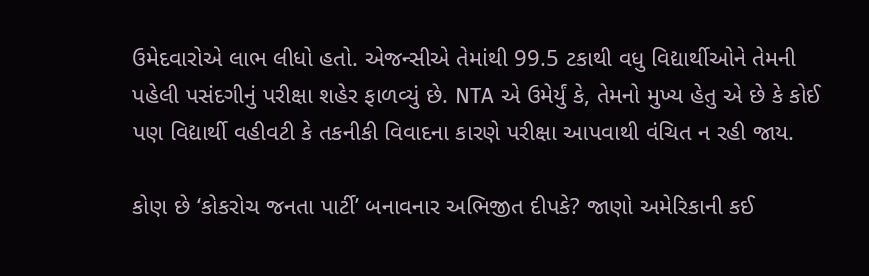ઉમેદવારોએ લાભ લીધો હતો. એજન્સીએ તેમાંથી 99.5 ટકાથી વધુ વિદ્યાર્થીઓને તેમની પહેલી પસંદગીનું પરીક્ષા શહેર ફાળવ્યું છે. NTA એ ઉમેર્યું કે, તેમનો મુખ્ય હેતુ એ છે કે કોઈ પણ વિદ્યાર્થી વહીવટી કે તકનીકી વિવાદના કારણે પરીક્ષા આપવાથી વંચિત ન રહી જાય.

કોણ છે ‘કોકરોચ જનતા પાર્ટી’ બનાવનાર અભિજીત દીપકે? જાણો અમેરિકાની કઈ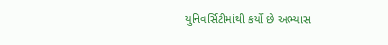યુનિવર્સિટીમાંથી કર્યો છે અભ્યાસ